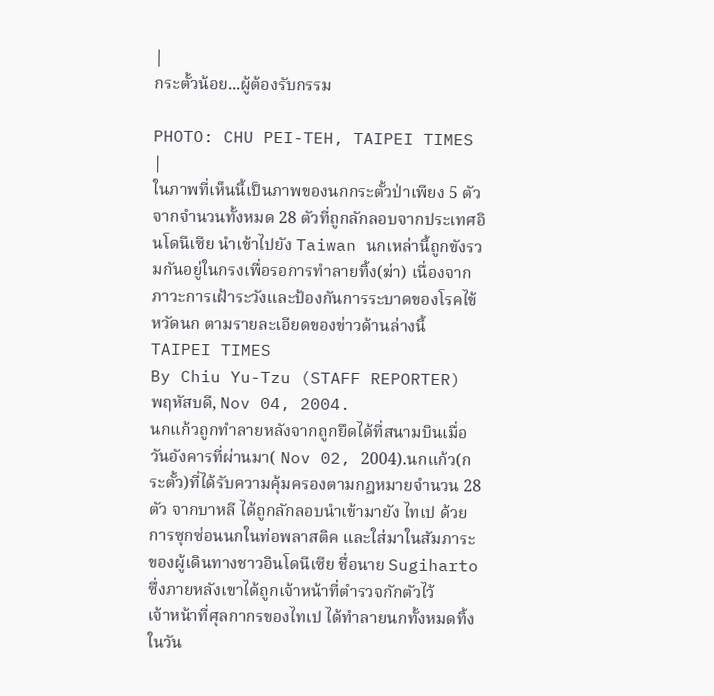|
กระตั้วน้อย...ผู้ต้องรับกรรม

PHOTO: CHU PEI-TEH, TAIPEI TIMES
|
ในภาพที่เห็นนี้เป็นภาพของนกกระตั้วป่าเพียง 5 ตัวจากจำนวนทั้งหมด 28 ตัวที่ถูกลักลอบจากประเทศอินโดนีเซีย นำเข้าไปยัง Taiwan นกเหล่านี้ถูกขังรวมกันอยู่ในกรงเพื่อรอการทำลายทิ้ง(ฆ่า) เนื่องจากภาวะการเฝ้าระวังและป้องกันการระบาดของโรคไข้หวัดนก ตามรายละเอียดของข่าวด้านล่างนี้
TAIPEI TIMES
By Chiu Yu-Tzu (STAFF REPORTER)
พฤหัสบดี, Nov 04, 2004.
นกแก้วถูกทำลายหลังจากถูกยึดได้ที่สนามบินเมื่อวันอังคารที่ผ่านมา( Nov 02, 2004).นกแก้ว(กระตั้ว)ที่ได้รับความคุ้มครองตามกฎหมายจำนวน 28 ตัว จากบาหลี ได้ถูกลักลอบนำเข้ามายัง ไทเป ด้วยการซุกซ่อนนกในท่อพลาสติค และใส่มาในสัมภาระของผู้เดินทางชาวอินโดนีเซีย ชื่อนาย Sugiharto ซึ่งภายหลังเขาได้ถูกเจ้าหน้าที่ตำรวจกักตัวไว้
เจ้าหน้าที่ศุลกากรของไทเป ได้ทำลายนกทั้งหมดทิ้งในวัน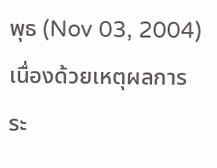พุธ (Nov 03, 2004) เนื่องด้วยเหตุผลการระ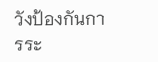วังป้องกันการระ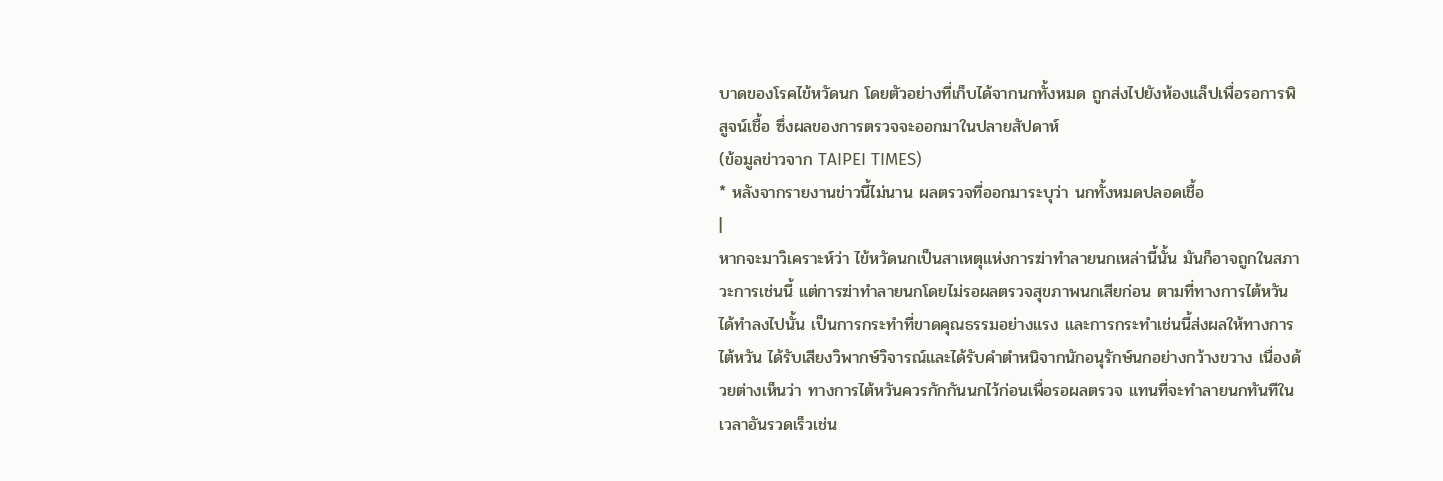บาดของโรคไข้หวัดนก โดยตัวอย่างที่เก็บได้จากนกทั้งหมด ถูกส่งไปยังห้องแล็ปเพื่อรอการพิสูจน์เชื้อ ซึ่งผลของการตรวจจะออกมาในปลายสัปดาห์
(ข้อมูลข่าวจาก TAIPEI TIMES)
* หลังจากรายงานข่าวนี้ไม่นาน ผลตรวจที่ออกมาระบุว่า นกทั้งหมดปลอดเชื้อ
|
หากจะมาวิเคราะห์ว่า ไข้หวัดนกเป็นสาเหตุแห่งการฆ่าทำลายนกเหล่านี้นั้น มันก็อาจถูกในสภาวะการเช่นนี้ แต่การฆ่าทำลายนกโดยไม่รอผลตรวจสุขภาพนกเสียก่อน ตามที่ทางการไต้หวันได้ทำลงไปนั้น เป็นการกระทำที่ขาดคุณธรรมอย่างแรง และการกระทำเช่นนี้ส่งผลให้ทางการไต้หวัน ได้รับเสียงวิพากษ์วิจารณ์และได้รับคำตำหนิจากนักอนุรักษ์นกอย่างกว้างขวาง เนื่องด้วยต่างเห็นว่า ทางการไต้หวันควรกักกันนกไว้ก่อนเพื่อรอผลตรวจ แทนที่จะทำลายนกทันทีในเวลาอันรวดเร็วเช่น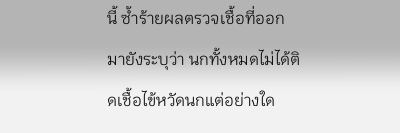นี้ ซ้ำร้ายผลตรวจเชื้อที่ออกมายังระบุว่า นกทั้งหมดไม่ได้ติดเชื้อไข้หวัดนกแต่อย่างใด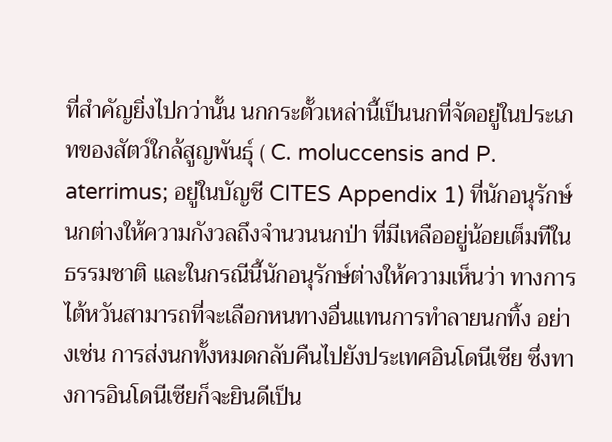ที่สำคัญยิ่งไปกว่านั้น นกกระตั้วเหล่านี้เป็นนกที่จัดอยู่ในประเภทของสัตว์ใกล้สูญพันธุ์ ( C. moluccensis and P. aterrimus; อยู่ในบัญชี CITES Appendix 1) ที่นักอนุรักษ์นกต่างให้ความกังวลถึงจำนวนนกป่า ที่มีเหลืออยู่น้อยเต็มทีในธรรมชาติ และในกรณีนี้นักอนุรักษ์ต่างให้ความเห็นว่า ทางการไต้หวันสามารถที่จะเลือกหนทางอื่นแทนการทำลายนกทิ้ง อย่างเช่น การส่งนกทั้งหมดกลับคืนไปยังประเทศอินโดนีเซีย ซึ่งทางการอินโดนีเซียก็จะยินดีเป็น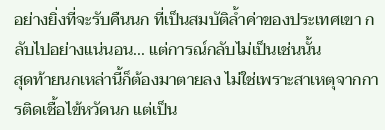อย่างยิ่งที่จะรับคืนนก ที่เป็นสมบัติล้ำค่าของประเทศเขา กลับไปอย่างแน่นอน... แต่การณ์กลับไม่เป็นเช่นนั้น
สุดท้ายนกเหล่านี้ก็ต้องมาตายลง ไม่ใช่เพราะสาเหตุจากการติดเชื้อไข้หวัดนก แต่เป็น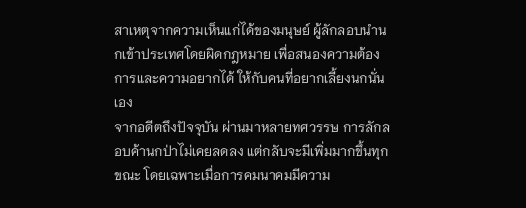สาเหตุจากความเห็นแก่ได้ของมนุษย์ ผู้ลักลอบนำนกเข้าประเทศโดยผิดกฎหมาย เพื่อสนองความต้องการและความอยากได้ ให้กับคนที่อยากเลี้ยงนกนั่นเอง
จากอดีตถึงปัจจุบัน ผ่านมาหลายทศวรรษ การลักลอบค้านกป่าไม่เคยลดลง แต่กลับจะมีเพิ่มมากขึ้นทุกขณะ โดยเฉพาะเมื่อการคมนาคมมีความ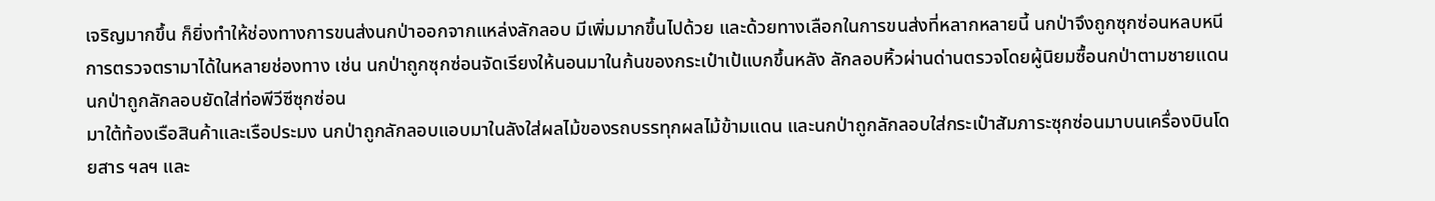เจริญมากขึ้น ก็ยิ่งทำให้ช่องทางการขนส่งนกป่าออกจากแหล่งลักลอบ มีเพิ่มมากขึ้นไปด้วย และด้วยทางเลือกในการขนส่งที่หลากหลายนี้ นกป่าจึงถูกซุกซ่อนหลบหนีการตรวจตรามาได้ในหลายช่องทาง เช่น นกป่าถูกซุกซ่อนจัดเรียงให้นอนมาในก้นของกระเป๋าเป้แบกขึ้นหลัง ลักลอบหิ้วผ่านด่านตรวจโดยผู้นิยมซื้อนกป่าตามชายแดน นกป่าถูกลักลอบยัดใส่ท่อพีวีซีซุกซ่อน
มาใต้ท้องเรือสินค้าและเรือประมง นกป่าถูกลักลอบแอบมาในลังใส่ผลไม้ของรถบรรทุกผลไม้ข้ามแดน และนกป่าถูกลักลอบใส่กระเป๋าสัมภาระซุกซ่อนมาบนเครื่องบินโดยสาร ฯลฯ และ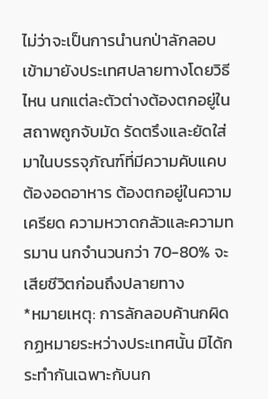ไม่ว่าจะเป็นการนำนกป่าลักลอบเข้ามายังประเทศปลายทางโดยวิธีไหน นกแต่ละตัวต่างต้องตกอยู่ในสถาพถูกจับมัด รัดตรึงและยัดใส่มาในบรรจุภัณฑ์ที่มีความคับแคบ ต้องอดอาหาร ต้องตกอยู่ในความเครียด ความหวาดกลัวและความทรมาน นกจำนวนกว่า 70-80% จะเสียชีวิตก่อนถึงปลายทาง
*หมายเหตุ: การลักลอบค้านกผิดกฏหมายระหว่างประเทศนั้น มิได้กระทำกันเฉพาะกับนก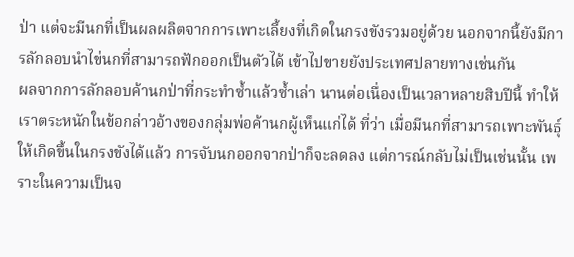ป่า แต่จะมีนกที่เป็นผลผลิตจากการเพาะเลี้ยงที่เกิดในกรงขังรวมอยู่ด้วย นอกจากนี้ยังมีการลักลอบนำไข่นกที่สามารถฟักออกเป็นตัวได้ เข้าไปขายยังประเทศปลายทางเช่นกัน
ผลจากการลักลอบค้านกป่าที่กระทำซ้ำแล้วซ้ำเล่า นานต่อเนื่องเป็นเวลาหลายสิบปีนี้ ทำให้เราตระหนักในข้อกล่าวอ้างของกลุ่มพ่อค้านกผู้เห็นแก่ได้ ที่ว่า เมื่อมีนกที่สามารถเพาะพันธุ์ให้เกิดขึ้นในกรงขังได้แล้ว การจับนกออกจากป่าก็จะลดลง แต่การณ์กลับไม่เป็นเช่นนั้น เพราะในความเป็นจ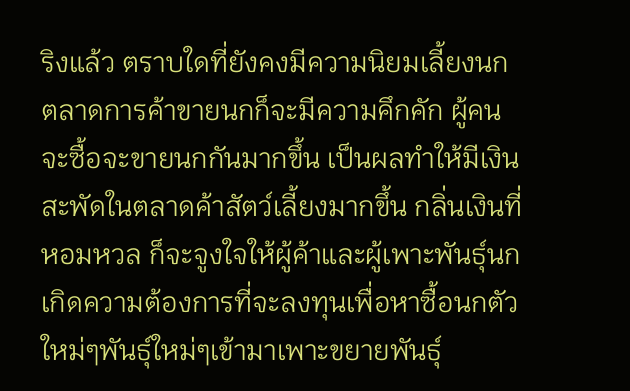ริงแล้ว ตราบใดที่ยังคงมีความนิยมเลี้ยงนก ตลาดการค้าขายนกก็จะมีความคึกคัก ผู้คนจะซื้อจะขายนกกันมากขึ้น เป็นผลทำให้มีเงินสะพัดในตลาดค้าสัตว์เลี้ยงมากขึ้น กลิ่นเงินที่หอมหวล ก็จะจูงใจให้ผู้ค้าและผู้เพาะพันธุ์นกเกิดความต้องการที่จะลงทุนเพื่อหาซื้อนกตัวใหม่ๆพันธุ์ใหม่ๆเข้ามาเพาะขยายพันธุ์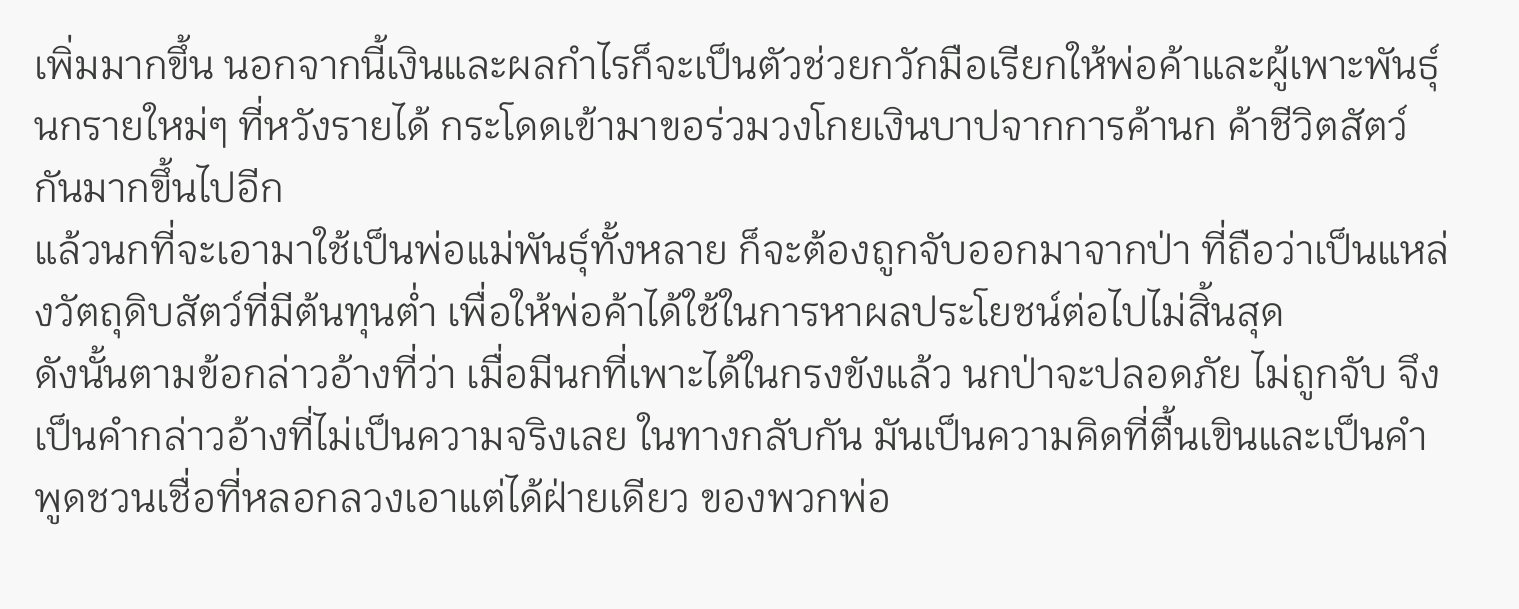เพิ่มมากขึ้น นอกจากนี้เงินและผลกำไรก็จะเป็นตัวช่วยกวักมือเรียกให้พ่อค้าและผู้เพาะพันธุ์นกรายใหม่ๆ ที่หวังรายได้ กระโดดเข้ามาขอร่วมวงโกยเงินบาปจากการค้านก ค้าชีวิตสัตว์กันมากขึ้นไปอีก
แล้วนกที่จะเอามาใช้เป็นพ่อแม่พันธุ์ทั้งหลาย ก็จะต้องถูกจับออกมาจากป่า ที่ถือว่าเป็นแหล่งวัตถุดิบสัตว์ที่มีต้นทุนต่ำ เพื่อให้พ่อค้าได้ใช้ในการหาผลประโยชน์ต่อไปไม่สิ้นสุด
ดังนั้นตามข้อกล่าวอ้างที่ว่า เมื่อมีนกที่เพาะได้ในกรงขังแล้ว นกป่าจะปลอดภัย ไม่ถูกจับ จึงเป็นคำกล่าวอ้างที่ไม่เป็นความจริงเลย ในทางกลับกัน มันเป็นความคิดที่ตื้นเขินและเป็นคำพูดชวนเชื่อที่หลอกลวงเอาแต่ได้ฝ่ายเดียว ของพวกพ่อ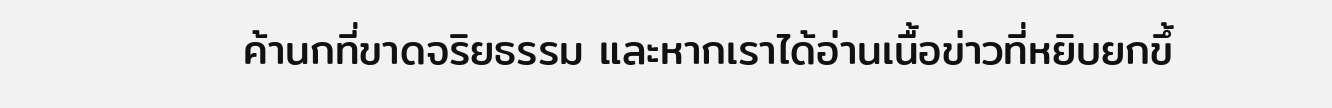ค้านกที่ขาดจริยธรรม และหากเราได้อ่านเนื้อข่าวที่หยิบยกขึ้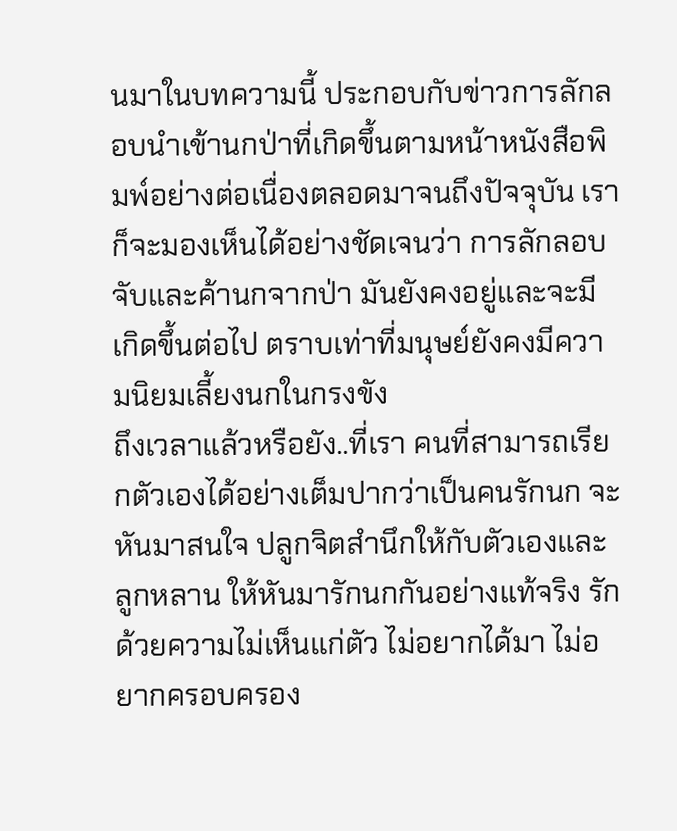นมาในบทความนี้ ประกอบกับข่าวการลักลอบนำเข้านกป่าที่เกิดขึ้นตามหน้าหนังสือพิมพ์อย่างต่อเนื่องตลอดมาจนถึงปัจจุบัน เราก็จะมองเห็นได้อย่างชัดเจนว่า การลักลอบจับและค้านกจากป่า มันยังคงอยู่และจะมีเกิดขึ้นต่อไป ตราบเท่าที่มนุษย์ยังคงมีความนิยมเลี้ยงนกในกรงขัง
ถึงเวลาแล้วหรือยัง..ที่เรา คนที่สามารถเรียกตัวเองได้อย่างเต็มปากว่าเป็นคนรักนก จะหันมาสนใจ ปลูกจิตสำนึกให้กับตัวเองและลูกหลาน ให้หันมารักนกกันอย่างแท้จริง รักด้วยความไม่เห็นแก่ตัว ไม่อยากได้มา ไม่อยากครอบครอง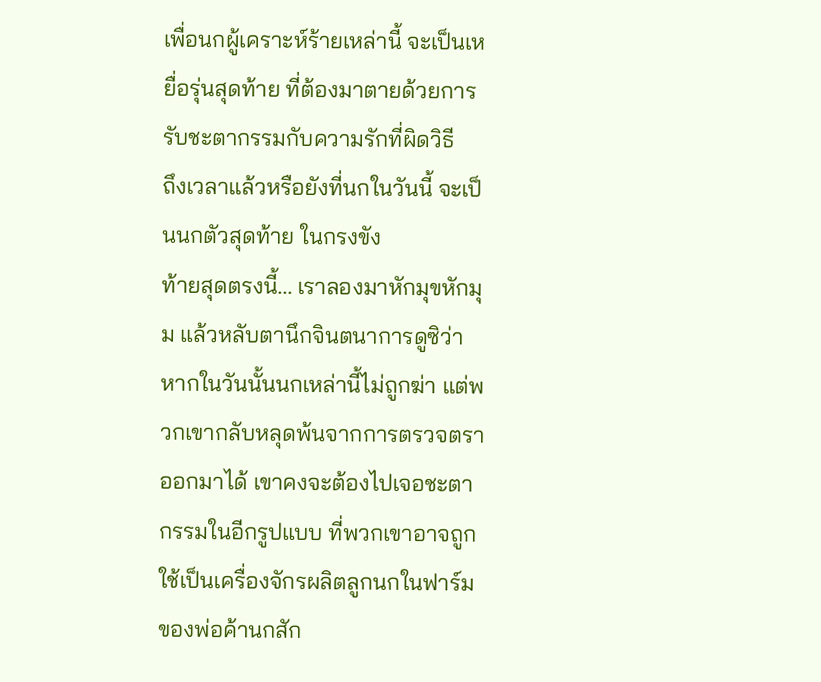เพื่อนกผู้เคราะห์ร้ายเหล่านี้ จะเป็นเหยื่อรุ่นสุดท้าย ที่ต้องมาตายด้วยการรับชะตากรรมกับความรักที่ผิดวิธี
ถึงเวลาแล้วหรือยังที่นกในวันนี้ จะเป็นนกตัวสุดท้าย ในกรงขัง
ท้ายสุดตรงนี้... เราลองมาหักมุขหักมุม แล้วหลับตานึกจินตนาการดูซิว่า หากในวันนั้นนกเหล่านี้ไม่ถูกฆ่า แต่พวกเขากลับหลุดพ้นจากการตรวจตราออกมาได้ เขาคงจะต้องไปเจอชะตากรรมในอีกรูปแบบ ที่พวกเขาอาจถูกใช้เป็นเครื่องจักรผลิตลูกนกในฟาร์มของพ่อค้านกสัก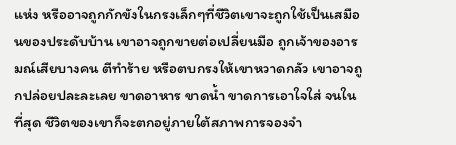แห่ง หรืออาจถูกกักขังในกรงเล็กๆที่ชีวิตเขาจะถูกใช้เป็นเสมือนของประดับบ้าน เขาอาจถูกขายต่อเปลี่ยนมือ ถูกเจ้าของอารมณ์เสียบางคน ตีทำร้าย หรือตบกรงให้เขาหวาดกลัว เขาอาจถูกปล่อยปละละเลย ขาดอาหาร ขาดน้ำ ขาดการเอาใจใส่ จนในที่สุด ชีวิตของเขาก็จะตกอยู่ภายใต้สภาพการจองจำ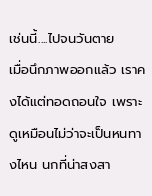เช่นนี้....ไปจนวันตาย
เมื่อนึกภาพออกแล้ว เราคงได้แต่ทอดถอนใจ เพราะดูเหมือนไม่ว่าจะเป็นหนทางไหน นกที่น่าสงสา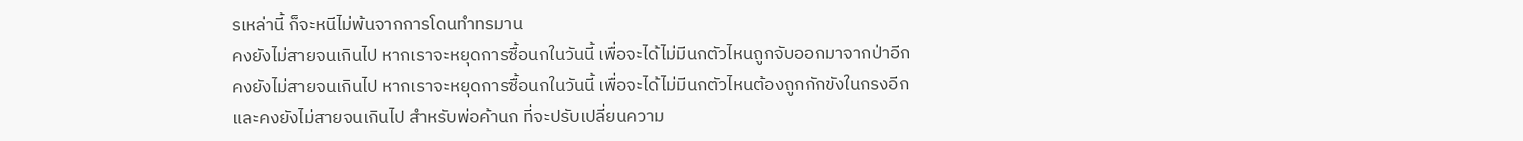รเหล่านี้ ก็จะหนีไม่พ้นจากการโดนทำทรมาน
คงยังไม่สายจนเกินไป หากเราจะหยุดการซื้อนกในวันนี้ เพื่อจะได้ไม่มีนกตัวไหนถูกจับออกมาจากป่าอีก
คงยังไม่สายจนเกินไป หากเราจะหยุดการซื้อนกในวันนี้ เพื่อจะได้ไม่มีนกตัวไหนต้องถูกกักขังในกรงอีก
และคงยังไม่สายจนเกินไป สำหรับพ่อค้านก ที่จะปรับเปลี่ยนความ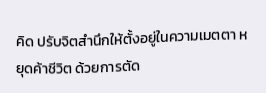คิด ปรับจิตสำนึกให้ตั้งอยู่ในความเมตตา หยุดค้าชีวิต ด้วยการตัด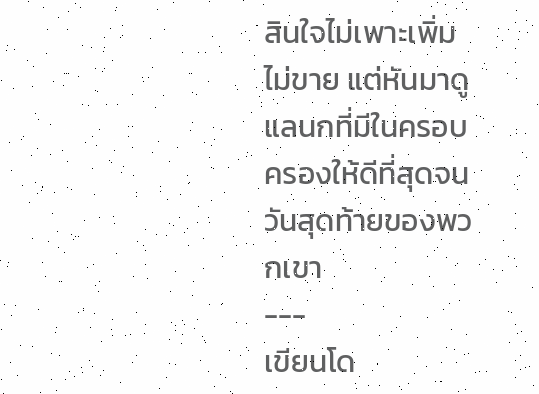สินใจไม่เพาะเพิ่ม ไม่ขาย แต่หันมาดูแลนกที่มีในครอบครองให้ดีที่สุดจนวันสุดท้ายของพวกเขา
---
เขียนโด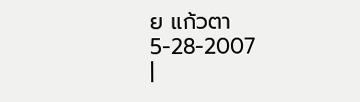ย แก้วตา
5-28-2007
|